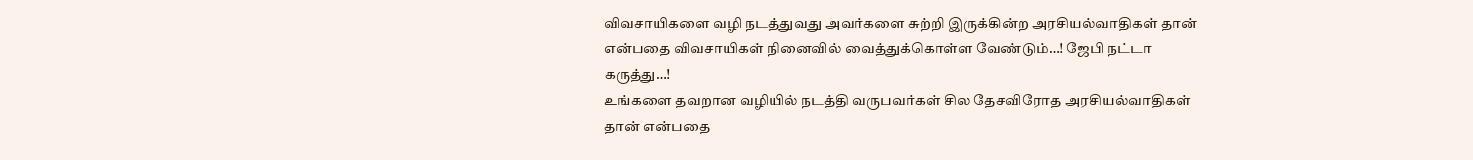விவசாயிகளை வழி நடத்துவது அவர்களை சுற்றி இருக்கின்ற அரசியல்வாதிகள் தான் என்பதை விவசாயிகள் நினைவில் வைத்துக்கொள்ள வேண்டும்…! ஜேபி நட்டா கருத்து…!
உங்களை தவறான வழியில் நடத்தி வருபவர்கள் சில தேசவிரோத அரசியல்வாதிகள் தான் என்பதை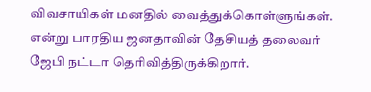விவசாயிகள் மனதில் வைத்துக்கொள்ளுங்கள். என்று பாரதிய ஜனதாவின் தேசியத் தலைவர் ஜேபி நட்டா தெரிவித்திருக்கிறார்.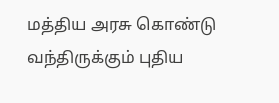மத்திய அரசு கொண்டு வந்திருக்கும் புதிய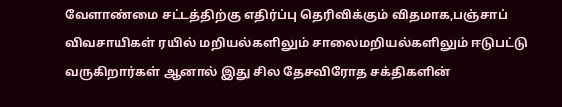வேளாண்மை சட்டத்திற்கு எதிர்ப்பு தெரிவிக்கும் விதமாக,பஞ்சாப் விவசாயிகள் ரயில் மறியல்களிலும் சாலைமறியல்களிலும் ஈடுபட்டு வருகிறார்கள் ஆனால் இது சில தேசவிரோத சக்திகளின்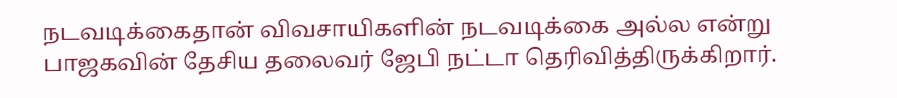நடவடிக்கைதான் விவசாயிகளின் நடவடிக்கை அல்ல என்று பாஜகவின் தேசிய தலைவர் ஜேபி நட்டா தெரிவித்திருக்கிறார்.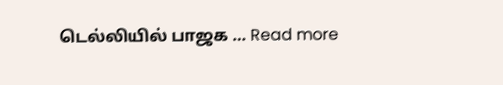டெல்லியில் பாஜக … Read more